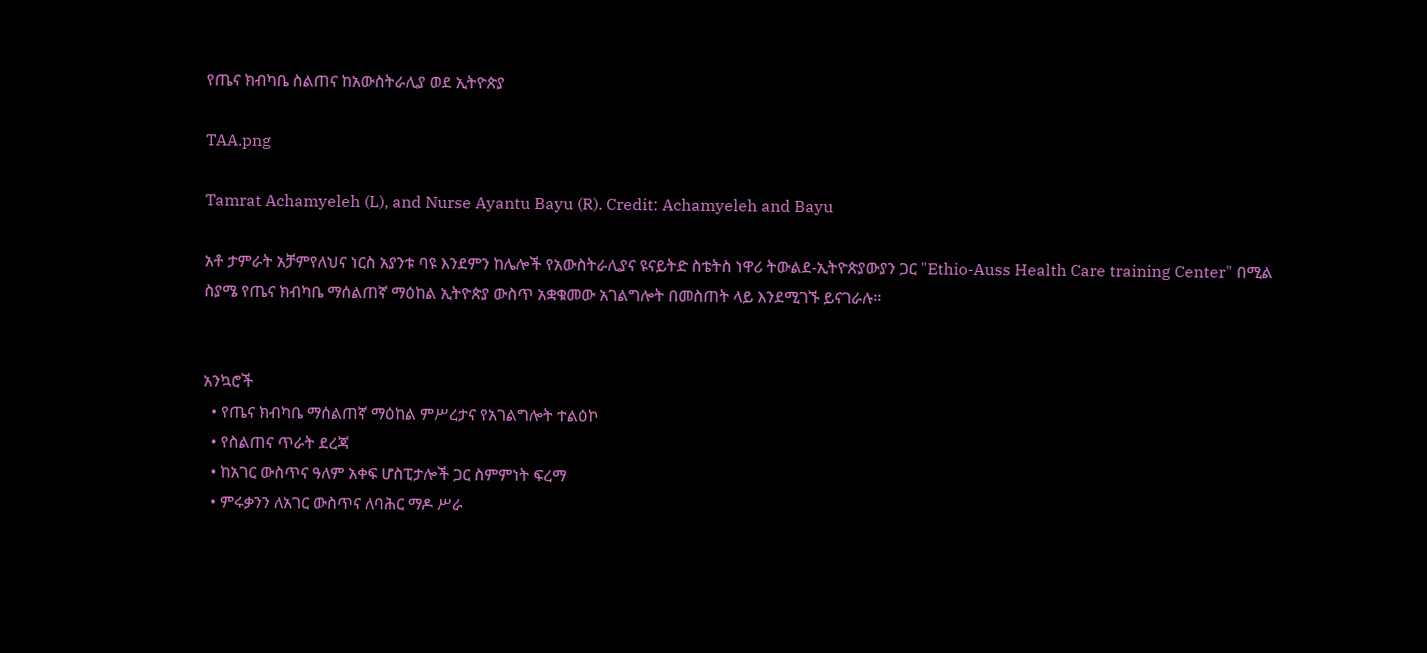የጤና ክብካቤ ስልጠና ከአውስትራሊያ ወደ ኢትዮጵያ

TAA.png

Tamrat Achamyeleh (L), and Nurse Ayantu Bayu (R). Credit: Achamyeleh and Bayu

አቶ ታምራት አቻምየለህና ነርስ አያንቱ ባዩ እንደምን ከሌሎች የአውስትራሊያና ዩናይትድ ስቴትስ ነዋሪ ትውልደ-ኢትዮጵያውያን ጋር "Ethio-Auss Health Care training Center" በሚል ስያሜ የጤና ክብካቤ ማሰልጠኛ ማዕከል ኢትዮጵያ ውስጥ አቋቁመው አገልግሎት በመስጠት ላይ እንደሚገኙ ይናገራሉ።


አንኳሮች
  • የጤና ክብካቤ ማሰልጠኛ ማዕከል ምሥረታና የአገልግሎት ተልዕኮ
  • የስልጠና ጥራት ደረጃ
  • ከአገር ውስጥና ዓለም አቀፍ ሆስፒታሎች ጋር ስምምነት ፍረማ
  • ምሩቃንን ለአገር ውስጥና ለባሕር ማዶ ሥራ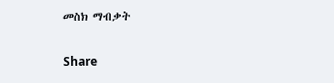መስክ ማብቃት

Share